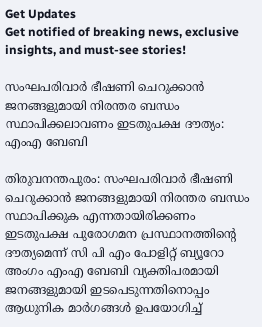Get Updates
Get notified of breaking news, exclusive insights, and must-see stories!

സംഘപരിവാർ ഭീഷണി ചെറുക്കാൻ ജനങ്ങളുമായി നിരന്തര ബന്ധം സ്ഥാപിക്കലാവണം ഇടതുപക്ഷ ദൗത്യം: എംഎ ബേബി

തിരുവനന്തപുരം: സംഘപരിവാർ ഭീഷണി ചെറുക്കാൻ ജനങ്ങളുമായി നിരന്തര ബന്ധം സ്ഥാപിക്കുക എന്നതായിരിക്കണം ഇടതുപക്ഷ പുരോഗമന പ്രസ്ഥാനത്തിന്റെ ദൗത്യമെന്ന് സി പി എം പോളിറ്റ് ബ്യൂറോ അംഗം എംഎ ബേബി വ്യക്തിപരമായി ജനങ്ങളുമായി ഇടപെടുന്നതിനൊപ്പം ആധുനിക മാർഗങ്ങൾ ഉപയോഗിച്ച്‌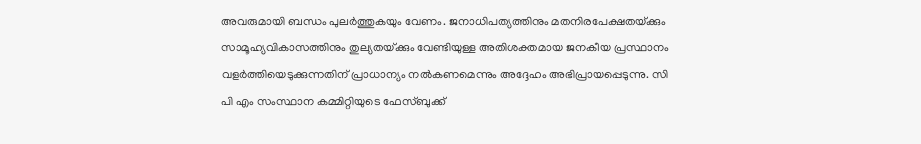അവരുമായി ബന്ധം പുലർത്തുകയും വേണം. ജനാധിപത്യത്തിനും മതനിരപേക്ഷതയ്‌ക്കും സാമൂഹ്യവികാസത്തിനും തുല്യതയ്‌ക്കും വേണ്ടിയുള്ള അതിശക്തമായ ജനകീയ പ്രസ്ഥാനം വളർത്തിയെടുക്കുന്നതിന്‌ പ്രാധാന്യം നൽകണമെന്നും അദ്ദേഹം അഭിപ്രായപ്പെടുന്നു. സി പി എം സംസ്ഥാന കമ്മിറ്റിയുടെ ഫേസ്ബുക്ക്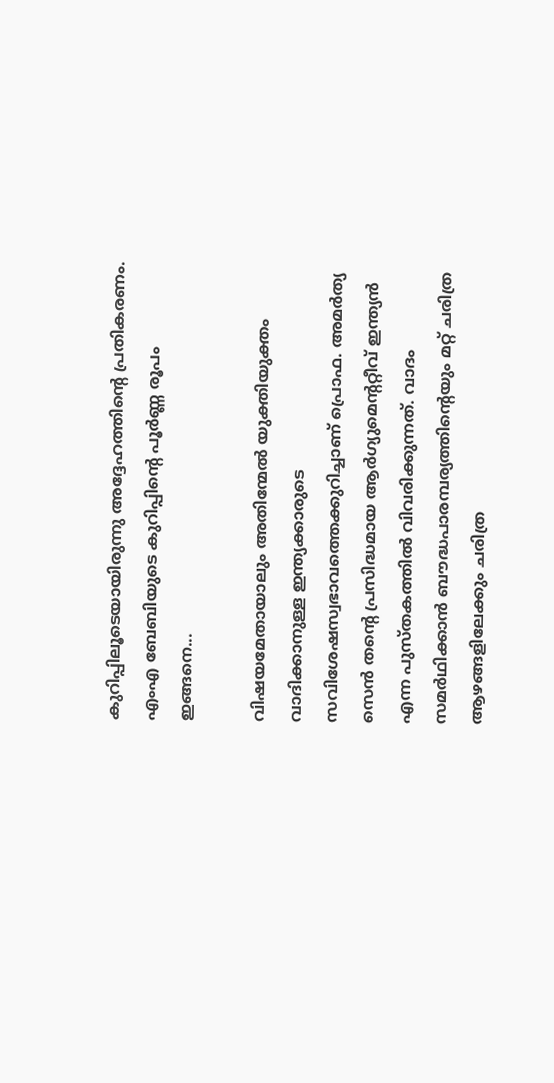കുറിപ്പിലൂടെയായിരുന്നു അദ്ദേഹത്തിന്‍റെ പ്രതികരണം. എംഎ ബേബിയുടെ കുറിപ്പിന്‍റെ പൂര്‍ണ്ണ രൂപം ഇങ്ങനെ...

വിഷയമേതായാലും അതിന്മേൽ യുക്തിയുക്തം വാദിക്കാനുള്ള ഇന്ത്യക്കാരുടെ സവിശേഷസ്വഭാവത്തെക്കുറിച്ചാണ്‌ പ്രൊഫ. അമർത്യ സെൻ തന്റെ പ്രസിദ്ധമായ ആർഗ്യുമെന്ററ്റീവ്‌ ഇന്ത്യൻ എന്ന പുസ്‌തകത്തിൽ വിവരിക്കുന്നത്‌. വാദം സമർഥിക്കാൻ ബൗദ്ധപാരമ്പര്യത്തിന്റെയും മറ്റ്‌ ചരിത്ര ആഴങ്ങളിലേക്കും ചരിത്ര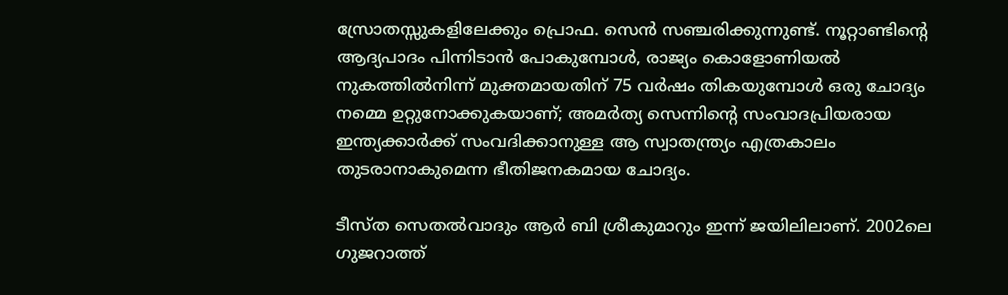സ്രോതസ്സുകളിലേക്കും പ്രൊഫ. സെൻ സഞ്ചരിക്കുന്നുണ്ട്‌. നൂറ്റാണ്ടിന്റെ ആദ്യപാദം പിന്നിടാൻ പോകുമ്പോൾ, രാജ്യം കൊളോണിയൽ നുകത്തിൽനിന്ന്‌ മുക്തമായതിന് 75 വർഷം തികയുമ്പോൾ ഒരു ചോദ്യം നമ്മെ ഉറ്റുനോക്കുകയാണ്‌; അമർത്യ സെന്നിന്റെ സംവാദപ്രിയരായ ഇന്ത്യക്കാർക്ക്‌ സംവദിക്കാനുള്ള ആ സ്വാതന്ത്ര്യം എത്രകാലം തുടരാനാകുമെന്ന ഭീതിജനകമായ ചോദ്യം.

ടീസ്‌ത സെതൽവാദും ആർ ബി ശ്രീകുമാറും ഇന്ന്‌ ജയിലിലാണ്‌. 2002ലെ ഗുജറാത്ത്‌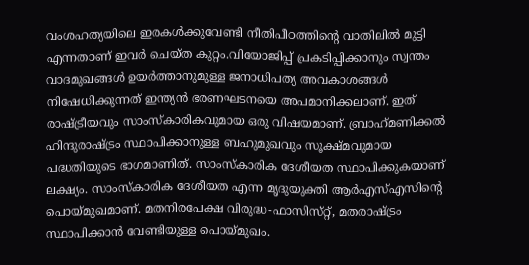വംശഹത്യയിലെ ഇരകൾക്കുവേണ്ടി നീതിപീഠത്തിന്റെ വാതിലിൽ മുട്ടി എന്നതാണ്‌ ഇവർ ചെയ്‌ത കുറ്റം.വിയോജിപ്പ്‌ പ്രകടിപ്പിക്കാനും സ്വന്തം വാദമുഖങ്ങൾ ഉയർത്താനുമുള്ള ജനാധിപത്യ അവകാശങ്ങൾ നിഷേധിക്കുന്നത്‌ ഇന്ത്യൻ ഭരണഘടനയെ അപമാനിക്കലാണ്‌. ഇത്‌ രാഷ്‌ട്രീയവും സാംസ്‌കാരികവുമായ ഒരു വിഷയമാണ്‌. ബ്രാഹ്‌മണിക്കൽ ഹിന്ദുരാഷ്‌ട്രം സ്ഥാപിക്കാനുള്ള ബഹുമുഖവും സൂക്ഷ്‌മവുമായ പദ്ധതിയുടെ ഭാഗമാണിത്‌. സാംസ്‌കാരിക ദേശീയത സ്ഥാപിക്കുകയാണ്‌ ലക്ഷ്യം. സാംസ്‌കാരിക ദേശീയത എന്ന മൃദുയുക്തി ആർഎസ്‌എസിന്റെ പൊയ്‌മുഖമാണ്‌. മതനിരപേക്ഷ വിരുദ്ധ-ഫാസിസ്‌റ്റ്‌, മതരാഷ്‌ട്രം സ്ഥാപിക്കാൻ വേണ്ടിയുള്ള പൊയ്‌മുഖം.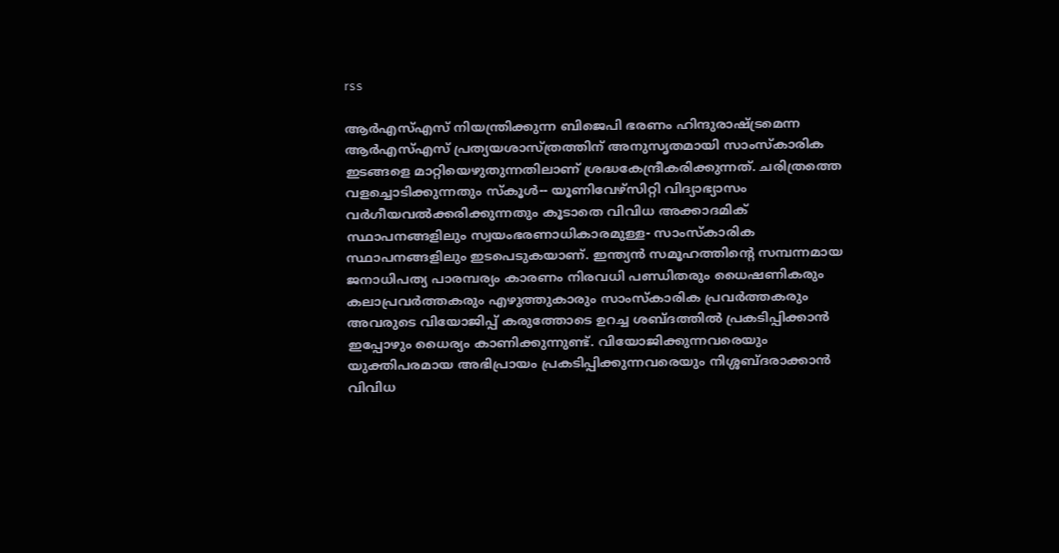rss

ആർഎസ്‌എസ്‌ നിയന്ത്രിക്കുന്ന ബിജെപി ഭരണം ഹിന്ദുരാഷ്‌ട്രമെന്ന ആർഎസ്‌എസ്‌ പ്രത്യയശാസ്‌ത്രത്തിന്‌ അനുസൃതമായി സാംസ്‌കാരിക ഇടങ്ങളെ മാറ്റിയെഴുതുന്നതിലാണ്‌ ശ്രദ്ധകേന്ദ്രീകരിക്കുന്നത്‌. ചരിത്രത്തെ വളച്ചൊടിക്കുന്നതും സ്‌കൂൾ-- യൂണിവേഴ്‌സിറ്റി വിദ്യാഭ്യാസം വർഗീയവൽക്കരിക്കുന്നതും കൂടാതെ വിവിധ അക്കാദമിക്‌ സ്ഥാപനങ്ങളിലും സ്വയംഭരണാധികാരമുള്ള- സാംസ്‌കാരിക സ്ഥാപനങ്ങളിലും ഇടപെടുകയാണ്‌. ഇന്ത്യൻ സമൂഹത്തിന്റെ സമ്പന്നമായ ജനാധിപത്യ പാരമ്പര്യം കാരണം നിരവധി പണ്ഡിതരും ധൈഷണികരും കലാപ്രവർത്തകരും എഴുത്തുകാരും സാംസ്‌കാരിക പ്രവർത്തകരും അവരുടെ വിയോജിപ്പ്‌ കരുത്തോടെ ഉറച്ച ശബ്ദത്തിൽ പ്രകടിപ്പിക്കാൻ ഇപ്പോഴും ധൈര്യം കാണിക്കുന്നുണ്ട്‌. വിയോജിക്കുന്നവരെയും യുക്തിപരമായ അഭിപ്രായം പ്രകടിപ്പിക്കുന്നവരെയും നിശ്ശബ്‌ദരാക്കാൻ വിവിധ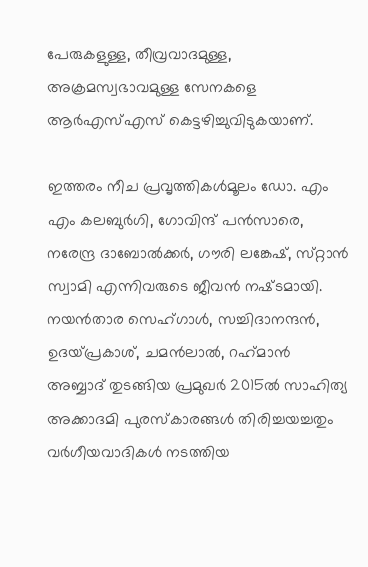പേരുകളുള്ള, തീവ്രവാദമുള്ള, അക്രമസ്വഭാവമുള്ള സേനകളെ ആർഎസ്‌എസ്‌ കെട്ടഴിച്ചുവിടുകയാണ്‌.

ഇത്തരം നീച പ്രവൃത്തികൾമൂലം ഡോ. എം എം കലബുർഗി, ഗോവിന്ദ്‌ പൻസാരെ, നരേന്ദ്ര ദാബോൽക്കർ, ഗൗരി ലങ്കേഷ്, സ്‌റ്റാൻ സ്വാമി എന്നിവരുടെ ജീവൻ നഷ്‌ടമായി. നയൻതാര സെഹ്‌ഗാൾ, സച്ചിദാനന്ദൻ, ഉദയ്‌പ്രകാശ്‌, ചമൻലാൽ, റഹ്‌മാൻ അബ്ബാദ്‌ തുടങ്ങിയ പ്രമുഖർ 2015ൽ സാഹിത്യ അക്കാദമി പുരസ്‌കാരങ്ങൾ തിരിച്ചയച്ചതും വർഗീയവാദികൾ നടത്തിയ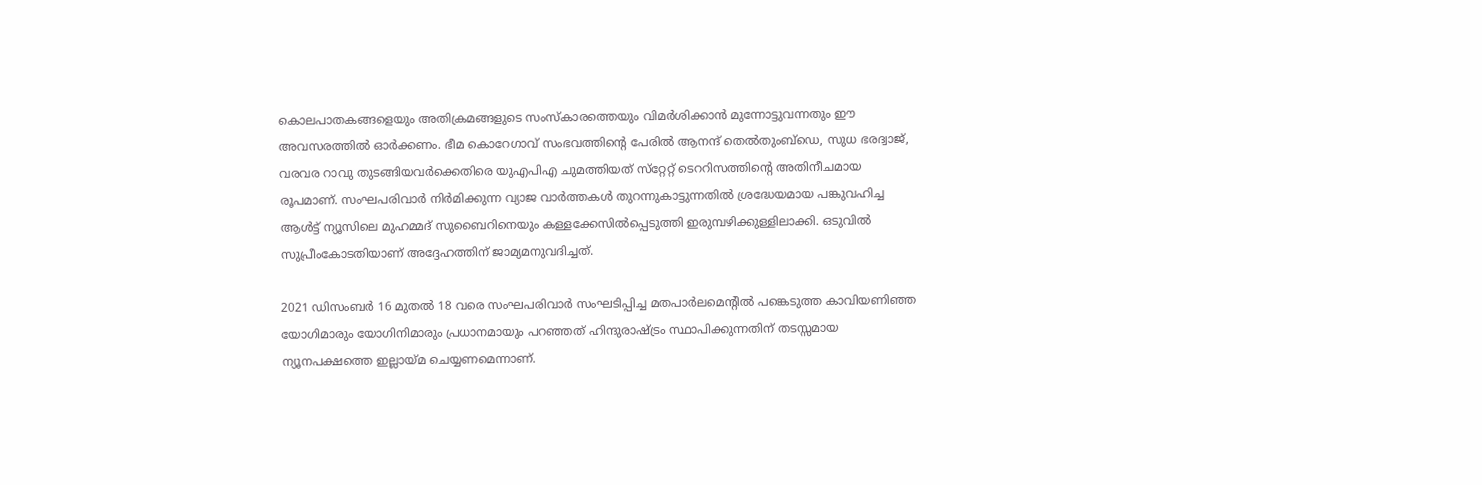കൊലപാതകങ്ങളെയും അതിക്രമങ്ങളുടെ സംസ്‌കാരത്തെയും വിമർശിക്കാൻ മുന്നോട്ടുവന്നതും ഈ അവസരത്തിൽ ഓർക്കണം. ഭീമ കൊറേഗാവ്‌ സംഭവത്തിന്റെ പേരിൽ ആനന്ദ്‌ തെൽതുംബ്‌ഡെ, സുധ ഭരദ്വാജ്‌, വരവര റാവു തുടങ്ങിയവർക്കെതിരെ യുഎപിഎ ചുമത്തിയത്‌ സ്‌റ്റേറ്റ്‌ ടെററിസത്തിന്റെ അതിനീചമായ രൂപമാണ്‌. സംഘപരിവാർ നിർമിക്കുന്ന വ്യാജ വാർത്തകൾ തുറന്നുകാട്ടുന്നതിൽ ശ്രദ്ധേയമായ പങ്കുവഹിച്ച ആൾട്ട്‌ ന്യൂസിലെ മുഹമ്മദ്‌ സുബൈറിനെയും കള്ളക്കേസിൽപ്പെടുത്തി ഇരുമ്പഴിക്കുള്ളിലാക്കി. ഒടുവിൽ സുപ്രീംകോടതിയാണ്‌ അദ്ദേഹത്തിന്‌ ജാമ്യമനുവദിച്ചത്‌.

2021 ഡിസംബർ 16 മുതൽ 18 വരെ സംഘപരിവാർ സംഘടിപ്പിച്ച മതപാർലമെന്റിൽ പങ്കെടുത്ത കാവിയണിഞ്ഞ യോഗിമാരും യോഗിനിമാരും പ്രധാനമായും പറഞ്ഞത്‌ ഹിന്ദുരാഷ്‌ട്രം സ്ഥാപിക്കുന്നതിന്‌ തടസ്സമായ ന്യൂനപക്ഷത്തെ ഇല്ലായ്‌മ ചെയ്യണമെന്നാണ്‌.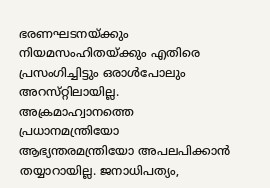ഭരണഘടനയ്‌ക്കും നിയമസംഹിതയ്‌ക്കും എതിരെ പ്രസംഗിച്ചിട്ടും ഒരാൾപോലും അറസ്‌റ്റിലായില്ല. അക്രമാഹ്വാനത്തെ പ്രധാനമന്ത്രിയോ ആഭ്യന്തരമന്ത്രിയോ അപലപിക്കാൻ തയ്യാറായില്ല. ജനാധിപത്യം,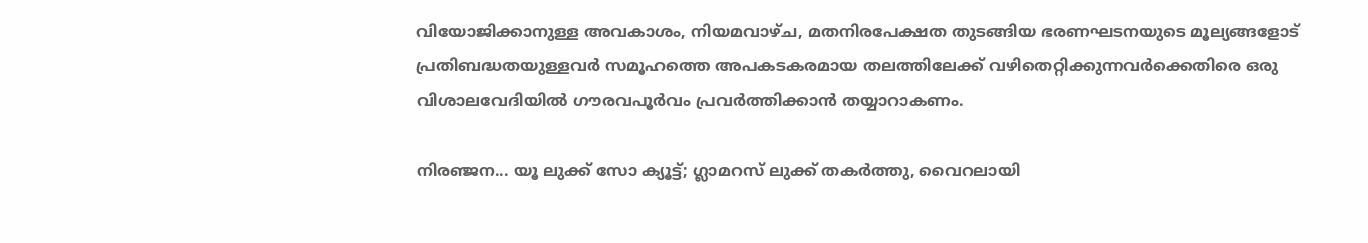വിയോജിക്കാനുള്ള അവകാശം, നിയമവാഴ്‌ച, മതനിരപേക്ഷത തുടങ്ങിയ ഭരണഘടനയുടെ മൂല്യങ്ങളോട്‌ പ്രതിബദ്ധതയുള്ളവർ സമൂഹത്തെ അപകടകരമായ തലത്തിലേക്ക്‌ വഴിതെറ്റിക്കുന്നവർക്കെതിരെ ഒരു വിശാലവേദിയിൽ ഗൗരവപൂർവം പ്രവർത്തിക്കാൻ തയ്യാറാകണം.

നിരഞ്ജന... യൂ ലുക്ക് സോ ക്യൂട്ട്; ഗ്ലാമറസ് ലുക്ക് തകര്‍ത്തു, വൈറലായി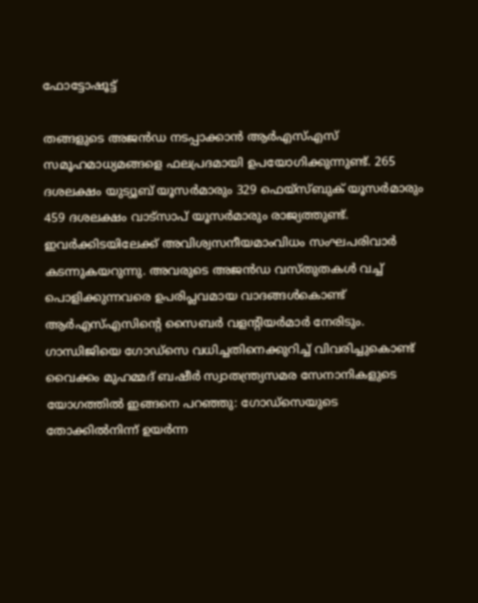ഫോട്ടോഷൂട്ട്

തങ്ങളുടെ അജൻഡ നടപ്പാക്കാൻ ആർഎസ്‌എസ്‌ സമൂഹമാധ്യമങ്ങളെ ഫലപ്രദമായി ഉപയോഗിക്കുന്നുണ്ട്‌. 265 ദശലക്ഷം യുട്യൂബ്‌ യൂസർമാരും 329 ഫെയ്‌സ്‌ബുക് യൂസർമാരും 459 ദശലക്ഷം വാട്‌സാപ് യൂസർമാരും രാജ്യത്തുണ്ട്‌. ഇവർക്കിടയിലേക്ക്‌ അവിശ്വസനീയമാംവിധം സംഘപരിവാർ കടന്നുകയറുന്നു. അവരുടെ അജൻഡ വസ്‌തുതകൾ വച്ച്‌ പൊളിക്കുന്നവരെ ഉപരിപ്ലവമായ വാദങ്ങൾകൊണ്ട്‌ ആർഎസ്‌എസിന്റെ സൈബർ വളന്റിയർമാർ നേരിടും. ഗാന്ധിജിയെ ഗോഡ്‌സെ വധിച്ചതിനെക്കുറിച്ച്‌ വിവരിച്ചുകൊണ്ട്‌ വൈക്കം മുഹമ്മദ്‌ ബഷീർ സ്വാതന്ത്ര്യസമര സേനാനികളുടെ യോഗത്തിൽ ഇങ്ങനെ പറഞ്ഞു: ഗോഡ്‌സെയുടെ തോക്കിൽനിന്ന്‌ ഉയർന്ന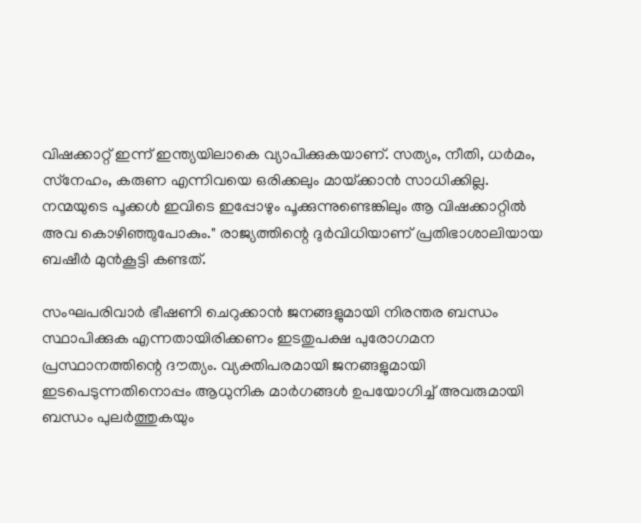വിഷക്കാറ്റ്‌ ഇന്ന്‌ ഇന്ത്യയിലാകെ വ്യാപിക്കുകയാണ്‌. സത്യം, നീതി, ധർമം, സ്‌നേഹം, കരുണ എന്നിവയെ ഒരിക്കലും മായ്‌ക്കാൻ സാധിക്കില്ല. നന്മയുടെ പൂക്കൾ ഇവിടെ ഇപ്പോഴും പൂക്കുന്നുണ്ടെങ്കിലും ആ വിഷക്കാറ്റിൽ അവ കൊഴിഞ്ഞുപോകും." രാജ്യത്തിന്റെ ദുർവിധിയാണ്‌ പ്രതിഭാശാലിയായ ബഷീർ മുൻകൂട്ടി കണ്ടത്‌.

സംഘപരിവാർ ഭീഷണി ചെറുക്കാൻ ജനങ്ങളുമായി നിരന്തര ബന്ധം സ്ഥാപിക്കുക എന്നതായിരിക്കണം ഇടതുപക്ഷ പുരോഗമന പ്രസ്ഥാനത്തിന്റെ ദൗത്യം. വ്യക്തിപരമായി ജനങ്ങളുമായി ഇടപെടുന്നതിനൊപ്പം ആധുനിക മാർഗങ്ങൾ ഉപയോഗിച്ച്‌ അവരുമായി ബന്ധം പുലർത്തുകയും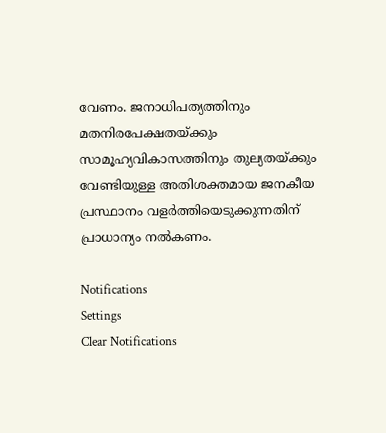വേണം. ജനാധിപത്യത്തിനും മതനിരപേക്ഷതയ്‌ക്കും സാമൂഹ്യവികാസത്തിനും തുല്യതയ്‌ക്കും വേണ്ടിയുള്ള അതിശക്തമായ ജനകീയ പ്രസ്ഥാനം വളർത്തിയെടുക്കുന്നതിന്‌ പ്രാധാന്യം നൽകണം.

Notifications
Settings
Clear Notifications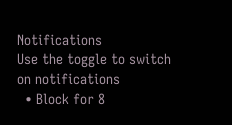Notifications
Use the toggle to switch on notifications
  • Block for 8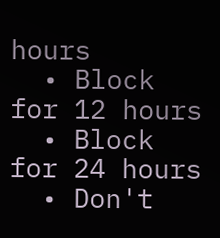hours
  • Block for 12 hours
  • Block for 24 hours
  • Don't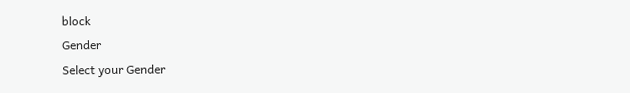block
Gender
Select your Gender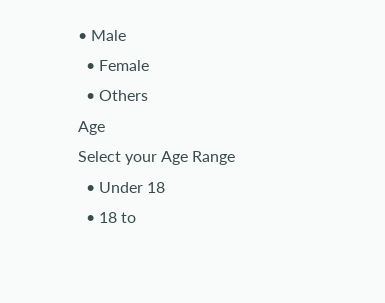• Male
  • Female
  • Others
Age
Select your Age Range
  • Under 18
  • 18 to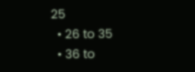25
  • 26 to 35
  • 36 to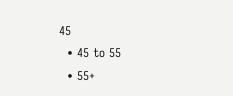45
  • 45 to 55
  • 55+